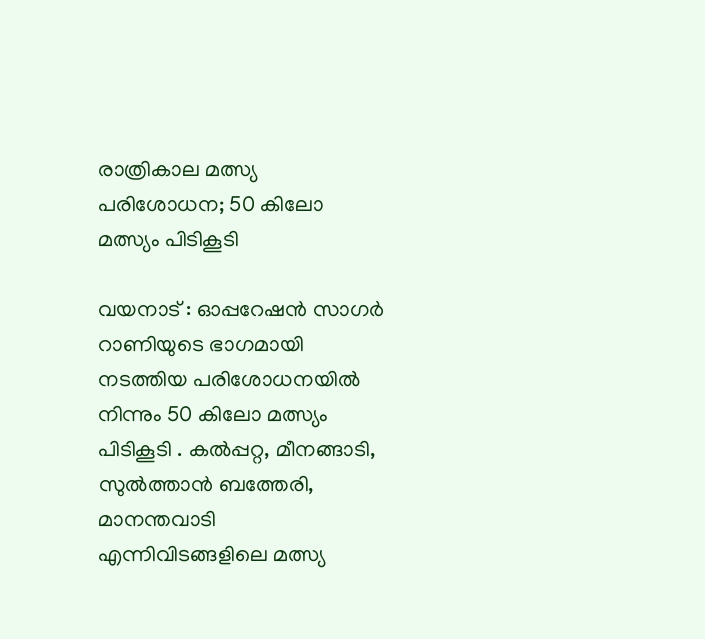രാത്രികാല മത്സ്യ പരിശോധന; 50 കിലോ മത്സ്യം പിടികൂടി

വയനാട് : ഓപ്പറേഷന്‍ സാഗര്‍ റാണിയുടെ ഭാഗമായി നടത്തിയ പരിശോധനയില്‍ നിന്നും 50 കിലോ മത്സ്യം പിടികൂടി . കല്‍പ്പറ്റ, മീനങ്ങാടി, സുല്‍ത്താന്‍ ബത്തേരി, മാനന്തവാടി എന്നിവിടങ്ങളിലെ മത്സ്യ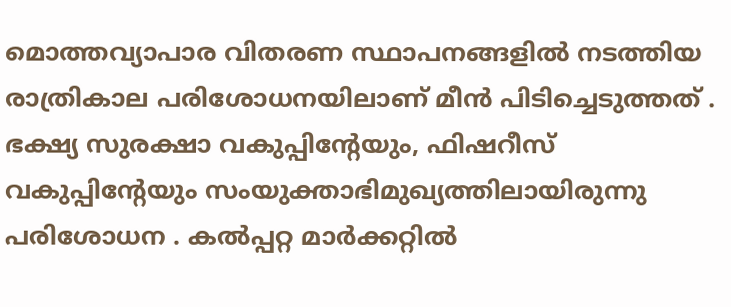മൊത്തവ്യാപാര വിതരണ സ്ഥാപനങ്ങളില്‍ നടത്തിയ രാത്രികാല പരിശോധനയിലാണ് മീന്‍ പിടിച്ചെടുത്തത് . ഭക്ഷ്യ സുരക്ഷാ വകുപ്പിന്റേയും, ഫിഷറീസ് വകുപ്പിന്റേയും സംയുക്താഭിമുഖ്യത്തിലായിരുന്നു പരിശോധന . കല്‍പ്പറ്റ മാര്‍ക്കറ്റില്‍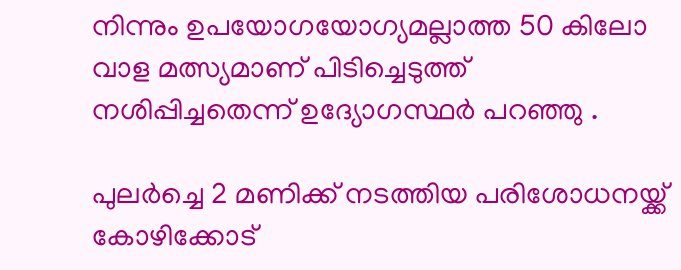നിന്നും ഉപയോഗയോഗ്യമല്ലാത്ത 50 കിലോ വാള മത്സ്യമാണ് പിടിച്ചെടുത്ത് നശിപ്പിച്ചതെന്ന് ഉദ്യോഗസ്ഥര്‍ പറഞ്ഞു .

പുലര്‍ച്ചെ 2 മണിക്ക് നടത്തിയ പരിശോധനയ്ക്ക് കോഴിക്കോട്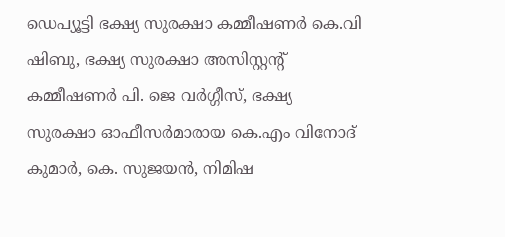ഡെപ്യൂട്ടി ഭക്ഷ്യ സുരക്ഷാ കമ്മീഷണര്‍ കെ.വി ഷിബു, ഭക്ഷ്യ സുരക്ഷാ അസിസ്റ്റന്റ് കമ്മീഷണര്‍ പി. ജെ വര്‍ഗ്ഗീസ്, ഭക്ഷ്യ സുരക്ഷാ ഓഫീസര്‍മാരായ കെ.എം വിനോദ് കുമാര്‍, കെ. സുജയന്‍, നിമിഷ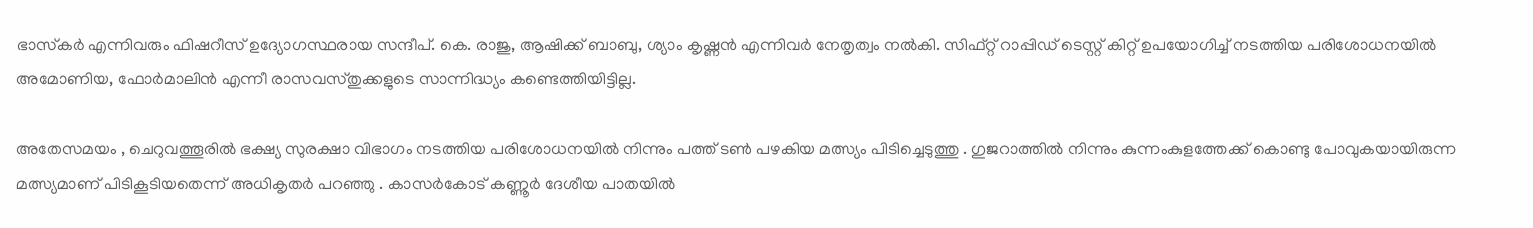ഭാസ്‌കര്‍ എന്നിവരും ഫിഷറീസ് ഉദ്യോഗസ്ഥരായ സന്ദീപ്. കെ. രാജു, ആഷിക്ക് ബാബു, ശ്യാം കൃഷ്ണന്‍ എന്നിവര്‍ നേതൃത്വം നല്‍കി. സിഫ്റ്റ് റാപ്പിഡ് ടെസ്റ്റ് കിറ്റ് ഉപയോഗിച്ച്‌ നടത്തിയ പരിശോധനയില്‍ അമോണിയ, ഫോര്‍മാലിന്‍ എന്നീ രാസവസ്തുക്കളുടെ സാന്നിദ്ധ്യം കണ്ടെത്തിയിട്ടില്ല.

അതേസമയം , ചെറുവത്തൂരില്‍ ഭക്ഷ്യ സുരക്ഷാ വിഭാഗം നടത്തിയ പരിശോധനയില്‍ നിന്നും പത്ത് ടണ്‍ പഴകിയ മത്സ്യം പിടിച്ചെടുത്തു . ഗുജറാത്തില്‍ നിന്നും കുന്നംകുളത്തേക്ക് കൊണ്ടു പോവുകയായിരുന്ന മത്സ്യമാണ് പിടികൂടിയതെന്ന് അധികൃതര്‍ പറഞ്ഞു . കാസര്‍കോട് കണ്ണൂര്‍ ദേശീയ പാതയില്‍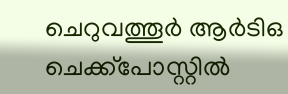ചെറുവത്തൂര്‍ ആര്‍ടിഒ ചെക്ക്പോസ്റ്റില്‍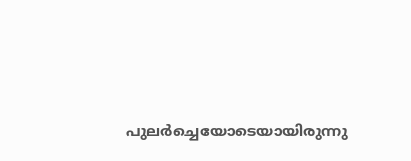പുലര്‍ച്ചെയോടെയായിരുന്നു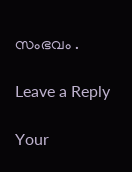സംഭവം .

Leave a Reply

Your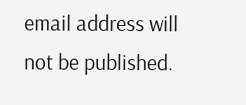email address will not be published.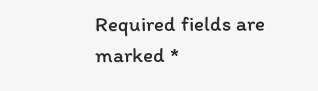Required fields are marked *